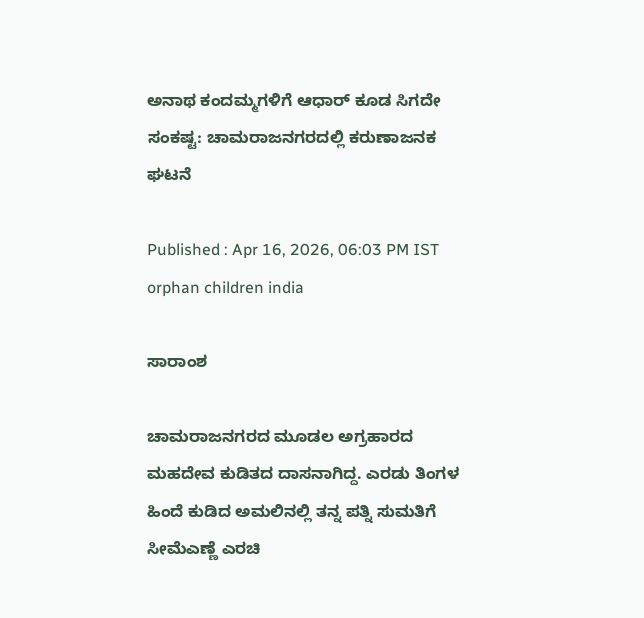ಅನಾಥ ಕಂದಮ್ಮಗಳಿಗೆ ಆಧಾರ್ ಕೂಡ ಸಿಗದೇ ಸಂಕಷ್ಟ: ಚಾಮರಾಜನಗರದಲ್ಲಿ ಕರುಣಾಜನಕ ಘಟನೆ

Published : Apr 16, 2026, 06:03 PM IST
orphan children india

ಸಾರಾಂಶ

ಚಾಮರಾಜನಗರದ ಮೂಡಲ ಅಗ್ರಹಾರದ ಮಹದೇವ ಕುಡಿತದ ದಾಸನಾಗಿದ್ದ. ಎರಡು ತಿಂಗಳ ಹಿಂದೆ ಕುಡಿದ ಅಮಲಿನಲ್ಲಿ ತನ್ನ ಪತ್ನಿ ಸುಮತಿಗೆ ಸೀಮೆಎಣ್ಣೆ ಎರಚಿ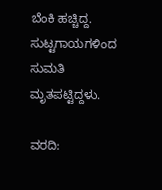ಬೆಂಕಿ ಹಚ್ಚಿದ್ದ. ಸುಟ್ಟಗಾಯಗಳಿಂದ ಸುಮತಿ ಮೃತಪಟ್ಟಿದ್ದಳು.

ವರದಿ: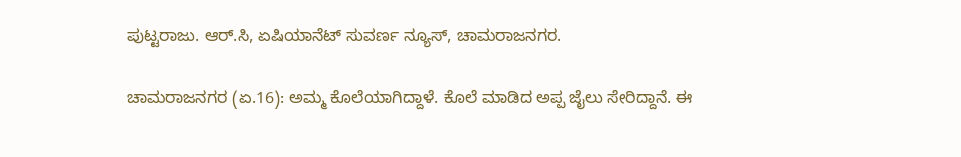ಪುಟ್ಟರಾಜು. ಆರ್.ಸಿ, ಏಷಿಯಾನೆಟ್ ಸುವರ್ಣ ನ್ಯೂಸ್, ಚಾಮರಾಜನಗರ.

ಚಾಮರಾಜನಗರ (ಏ.16): ಅಮ್ಮ ಕೊಲೆಯಾಗಿದ್ದಾಳೆ. ಕೊಲೆ ಮಾಡಿದ ಅಪ್ಪ ಜೈಲು ಸೇರಿದ್ದಾನೆ. ಈ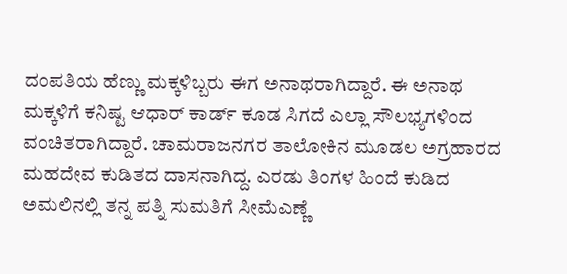ದಂಪತಿಯ ಹೆಣ್ಣು ಮಕ್ಕಳಿಬ್ಬರು ಈಗ ಅನಾಥರಾಗಿದ್ದಾರೆ. ಈ ಅನಾಥ ಮಕ್ಕಳಿಗೆ ಕನಿಷ್ಟ ಆಧಾರ್ ಕಾರ್ಡ್ ಕೂಡ ಸಿಗದೆ ಎಲ್ಲಾ ಸೌಲಭ್ಯಗಳಿಂದ ವಂಚಿತರಾಗಿದ್ದಾರೆ. ಚಾಮರಾಜನಗರ ತಾಲೋಕಿನ ಮೂಡಲ ಅಗ್ರಹಾರದ ಮಹದೇವ ಕುಡಿತದ ದಾಸನಾಗಿದ್ದ. ಎರಡು ತಿಂಗಳ ಹಿಂದೆ ಕುಡಿದ ಅಮಲಿನಲ್ಲಿ ತನ್ನ ಪತ್ನಿ ಸುಮತಿಗೆ ಸೀಮೆಎಣ್ಣೆ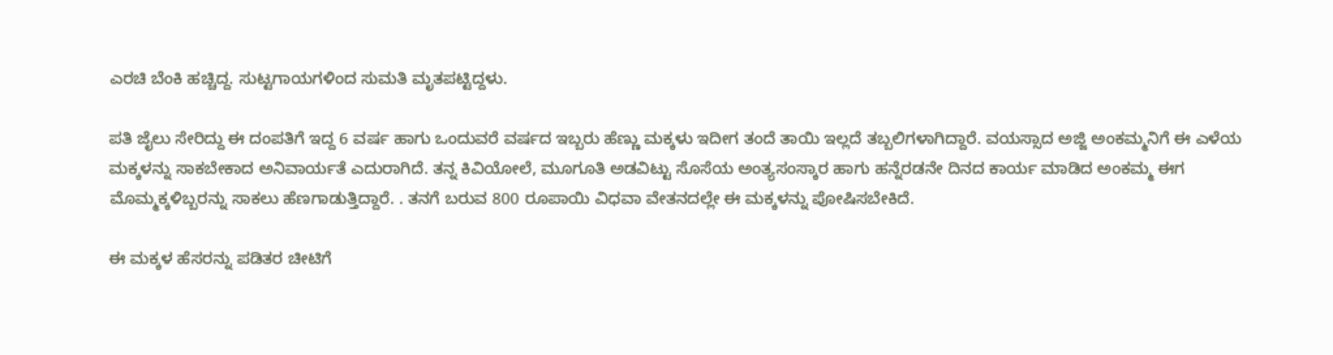ಎರಚಿ ಬೆಂಕಿ ಹಚ್ಚಿದ್ದ. ಸುಟ್ಟಗಾಯಗಳಿಂದ ಸುಮತಿ ಮೃತಪಟ್ಟಿದ್ದಳು.

ಪತಿ ಜೈಲು ಸೇರಿದ್ದು ಈ ದಂಪತಿಗೆ ಇದ್ದ 6 ವರ್ಷ ಹಾಗು ಒಂದುವರೆ ವರ್ಷದ ಇಬ್ಬರು ಹೆಣ್ಣು ಮಕ್ಕಳು ಇದೀಗ ತಂದೆ ತಾಯಿ ಇಲ್ಲದೆ ತಬ್ಬಲಿಗಳಾಗಿದ್ದಾರೆ. ವಯಸ್ಸಾದ ಅಜ್ಜಿ ಅಂಕಮ್ಮನಿಗೆ ಈ ಎಳೆಯ ಮಕ್ಕಳನ್ನು ಸಾಕಬೇಕಾದ ಅನಿವಾರ್ಯತೆ ಎದುರಾಗಿದೆ. ತನ್ನ ಕಿವಿಯೋಲೆ, ಮೂಗೂತಿ ಅಡವಿಟ್ಟು ಸೊಸೆಯ ಅಂತ್ಯಸಂಸ್ಕಾರ ಹಾಗು ಹನ್ನೆರಡನೇ ದಿನದ ಕಾರ್ಯ ಮಾಡಿದ ಅಂಕಮ್ಮ ಈಗ ಮೊಮ್ಮಕ್ಕಳಿಬ್ಬರನ್ನು ಸಾಕಲು ಹೆಣಗಾಡುತ್ತಿದ್ದಾರೆ. . ತನಗೆ ಬರುವ 800 ರೂಪಾಯಿ ವಿಧವಾ ವೇತನದಲ್ಲೇ ಈ ಮಕ್ಕಳನ್ನು ಪೋಷಿಸಬೇಕಿದೆ.

ಈ ಮಕ್ಕಳ ಹೆಸರನ್ನು ಪಡಿತರ ಚೀಟಿಗೆ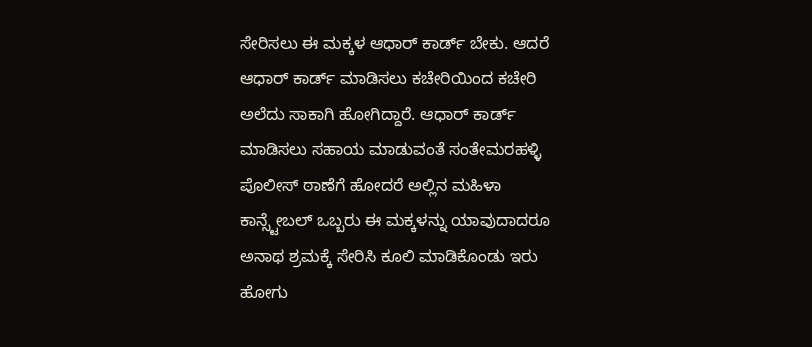ಸೇರಿಸಲು ಈ ಮಕ್ಕಳ ಆಧಾರ್ ಕಾರ್ಡ್ ಬೇಕು. ಆದರೆ ಆಧಾರ್ ಕಾರ್ಡ್ ಮಾಡಿಸಲು ಕಚೇರಿಯಿಂದ ಕಚೇರಿ ಅಲೆದು ಸಾಕಾಗಿ ಹೋಗಿದ್ದಾರೆ. ಆಧಾರ್ ಕಾರ್ಡ್ ಮಾಡಿಸಲು ಸಹಾಯ ಮಾಡುವಂತೆ ಸಂತೇಮರಹಳ್ಳಿ ಪೊಲೀಸ್ ಠಾಣೆಗೆ ಹೋದರೆ ಅಲ್ಲಿನ ಮಹಿಳಾ ಕಾನ್ಸ್ಟೇಬಲ್ ಒಬ್ಬರು ಈ ಮಕ್ಕಳನ್ನು ಯಾವುದಾದರೂ ಅನಾಥ ಶ್ರಮಕ್ಕೆ ಸೇರಿಸಿ ಕೂಲಿ ಮಾಡಿಕೊಂಡು ಇರು ಹೋಗು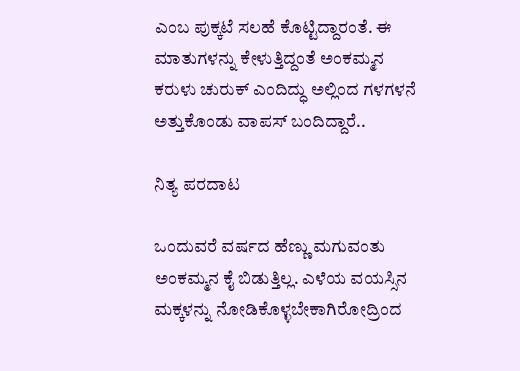ಎಂಬ ಪುಕ್ಕಟೆ ಸಲಹೆ ಕೊಟ್ಟಿದ್ದಾರಂತೆ. ಈ ಮಾತುಗಳನ್ನು ಕೇಳುತ್ತಿದ್ದಂತೆ ಅಂಕಮ್ಮನ ಕರುಳು ಚುರುಕ್ ಎಂದಿದ್ಧು ಅಲ್ಲಿಂದ ಗಳಗಳನೆ ಅತ್ತುಕೊಂಡು ವಾಪಸ್ ಬಂದಿದ್ದಾರೆ..

ನಿತ್ಯ ಪರದಾಟ

ಒಂದುವರೆ ವರ್ಷದ ಹೆಣ್ಣು ಮಗುವಂತು ಅಂಕಮ್ಮನ ಕೈ ಬಿಡುತ್ತಿಲ್ಲ. ಎಳೆಯ ವಯಸ್ಸಿನ ಮಕ್ಕಳನ್ನು ನೋಡಿಕೊಳ್ಳಬೇಕಾಗಿರೋದ್ರಿಂದ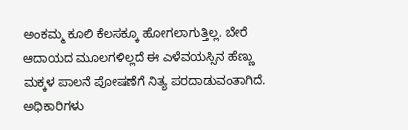ಅಂಕಮ್ಮ ಕೂಲಿ ಕೆಲಸಕ್ಕೂ ಹೋಗಲಾಗುತ್ತಿಲ್ಲ. ಬೇರೆ ಆದಾಯದ ಮೂಲಗಳಿಲ್ಲದೆ ಈ ಎಳೆವಯಸ್ಸಿನ ಹೆಣ್ಣು ಮಕ್ಕಳ ಪಾಲನೆ ಪೋಷಣೆಗೆ ನಿತ್ಯ ಪರದಾಡುವಂತಾಗಿದೆ. ಅಧಿಕಾರಿಗಳು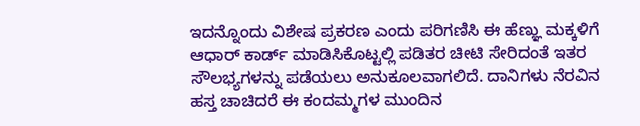ಇದನ್ನೊಂದು ವಿಶೇಷ ಪ್ರಕರಣ ಎಂದು ಪರಿಗಣಿಸಿ ಈ ಹೆಣ್ಞು ಮಕ್ಕಳಿಗೆ ಆಧಾರ್ ಕಾರ್ಡ್ ಮಾಡಿಸಿಕೊಟ್ಟಲ್ಲಿ ಪಡಿತರ ಚೀಟಿ ಸೇರಿದಂತೆ ಇತರ ಸೌಲಭ್ಯಗಳನ್ನು ಪಡೆಯಲು ಅನುಕೂಲವಾಗಲಿದೆ. ದಾನಿಗಳು ನೆರವಿನ ಹಸ್ತ ಚಾಚಿದರೆ ಈ ಕಂದಮ್ಮಗಳ ಮುಂದಿನ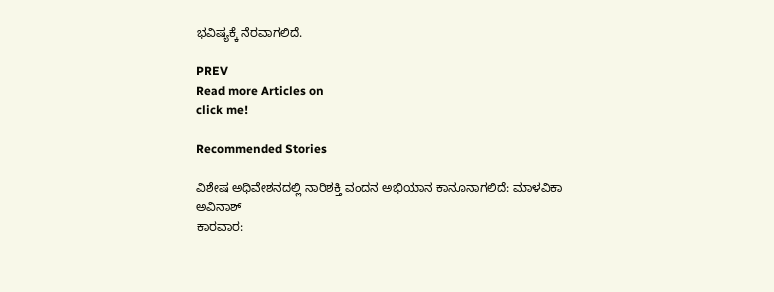ಭವಿಷ್ಯಕ್ಕೆ ನೆರವಾಗಲಿದೆ.

PREV
Read more Articles on
click me!

Recommended Stories

ವಿಶೇಷ ಅಧಿವೇಶನದಲ್ಲಿ ನಾರಿಶಕ್ತಿ ವಂದನ ಅಭಿಯಾನ ಕಾನೂನಾಗಲಿದೆ: ಮಾಳವಿಕಾ ಅವಿನಾಶ್
ಕಾರವಾರ: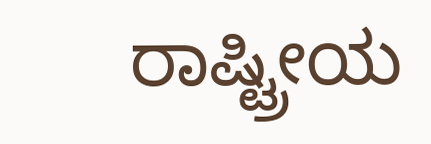ರಾಷ್ಟ್ರೀಯ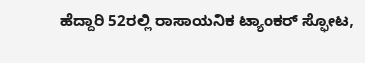ಹೆದ್ದಾರಿ 52ರಲ್ಲಿ ರಾಸಾಯನಿಕ ಟ್ಯಾಂಕರ್ ಸ್ಫೋಟ,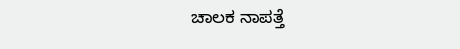ಚಾಲಕ ನಾಪತ್ತೆ